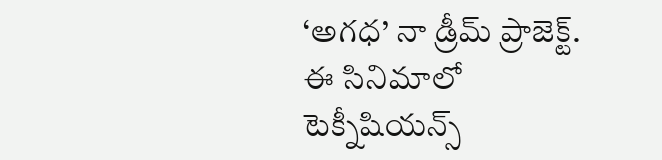‘అగధ’ నా డ్రీమ్ ప్రాజెక్ట్. ఈ సినిమాలో టెక్నీషియన్స్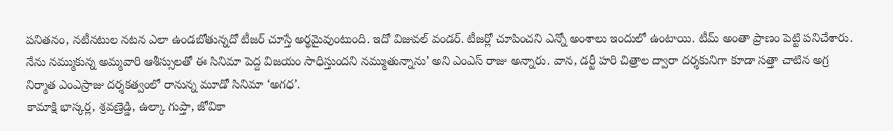పనితనం, నటీనటుల నటన ఎలా ఉండబోతున్నదో టీజర్ చూస్తే అర్థమైవుంటుంది. ఇదో విజువల్ వండర్. టీజర్లో చూపించని ఎన్నో అంశాలు ఇందులో ఉంటాయి. టీమ్ అంతా ప్రాణం పెట్టి పనిచేశారు. నేను నమ్ముకున్న అమ్మవారి ఆశీస్సులతో ఈ సినిమా పెద్ద విజయం సాధిస్తుందని నమ్ముతున్నాను’ అని ఎంఎస్ రాజు అన్నారు. వాన, డర్టీ హరి చిత్రాల ద్వారా దర్శకునిగా కూడా సత్తా చాటిన అగ్ర నిర్మాత ఎంఎస్రాజు దర్శకత్వంలో రానున్న మూడో సినిమా ‘అగధ’.
కామాక్షి భాస్కర్ల, శ్రవణ్రెడ్డి, ఉల్కా గుప్తా, జోవికా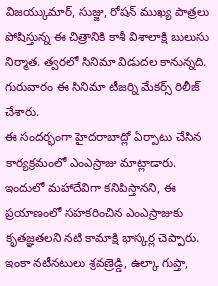విజయ్కుమార్, సుజ్జు, రోషన్ ముఖ్య పాత్రలు పోషిస్తున్న ఈ చిత్రానికి కాశీ విశాలాక్షి బులుసు నిర్మాత. త్వరలో సినిమా విడుదల కానున్నది. గురువారం ఈ సినిమా టీజర్ని మేకర్స్ రిలీజ్ చేశారు.
ఈ సందర్భంగా హైదరాబాద్లో ఏర్పాటు చేసిన కార్యక్రమంలో ఎంఎస్రాజు మాట్లాడారు. ఇందులో మహాదేవిగా కనిపిస్తానని, ఈ ప్రయాణంలో సహకరించిన ఎంఎస్రాజుకు కృతజ్ఞతలని నటి కామాక్షి భాస్కర్ల చెప్పారు. ఇంకా నటీనటులు శ్రవణ్రెడ్డి, ఉల్కా గుప్తా,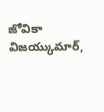జోవికా విజయ్కుమార్,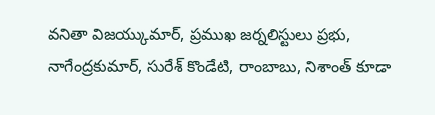వనితా విజయ్కుమార్, ప్రముఖ జర్నలిస్టులు ప్రభు, నాగేంద్రకుమార్, సురేశ్ కొండేటి, రాంబాబు, నిశాంత్ కూడా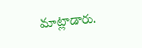మాట్లాడారు.